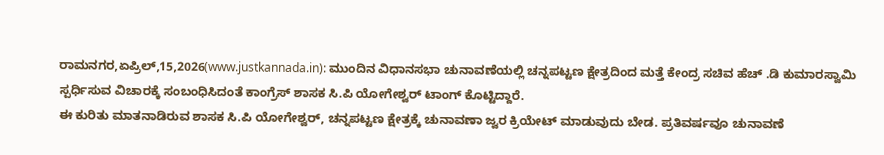ರಾಮನಗರ,ಏಪ್ರಿಲ್,15,2026(www.justkannada.in): ಮುಂದಿನ ವಿಧಾನಸಭಾ ಚುನಾವಣೆಯಲ್ಲಿ ಚನ್ನಪಟ್ಟಣ ಕ್ಷೇತ್ರದಿಂದ ಮತ್ತೆ ಕೇಂದ್ರ ಸಚಿವ ಹೆಚ್ .ಡಿ ಕುಮಾರಸ್ವಾಮಿ ಸ್ಪರ್ಧಿಸುವ ವಿಚಾರಕ್ಕೆ ಸಂಬಂಧಿಸಿದಂತೆ ಕಾಂಗ್ರೆಸ್ ಶಾಸಕ ಸಿ.ಪಿ ಯೋಗೇಶ್ವರ್ ಟಾಂಗ್ ಕೊಟ್ಟಿದ್ದಾರೆ.
ಈ ಕುರಿತು ಮಾತನಾಡಿರುವ ಶಾಸಕ ಸಿ.ಪಿ ಯೋಗೇಶ್ವರ್, ಚನ್ನಪಟ್ಟಣ ಕ್ಷೇತ್ರಕ್ಕೆ ಚುನಾವಣಾ ಜ್ವರ ಕ್ರಿಯೇಟ್ ಮಾಡುವುದು ಬೇಡ. ಪ್ರತಿವರ್ಷವೂ ಚುನಾವಣೆ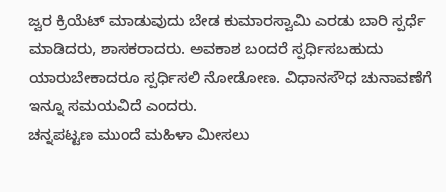ಜ್ವರ ಕ್ರಿಯೆಟ್ ಮಾಡುವುದು ಬೇಡ ಕುಮಾರಸ್ವಾಮಿ ಎರಡು ಬಾರಿ ಸ್ಪರ್ಧೆ ಮಾಡಿದರು, ಶಾಸಕರಾದರು. ಅವಕಾಶ ಬಂದರೆ ಸ್ಪರ್ಧಿಸಬಹುದು ಯಾರುಬೇಕಾದರೂ ಸ್ಪರ್ಧಿಸಲಿ ನೋಡೋಣ. ವಿಧಾನಸೌಧ ಚುನಾವಣೆಗೆ ಇನ್ನೂ ಸಮಯವಿದೆ ಎಂದರು.
ಚನ್ನಪಟ್ಟಣ ಮುಂದೆ ಮಹಿಳಾ ಮೀಸಲು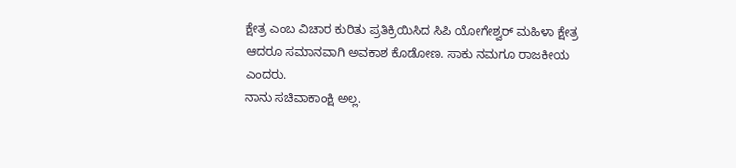ಕ್ಷೇತ್ರ ಎಂಬ ವಿಚಾರ ಕುರಿತು ಪ್ರತಿಕ್ರಿಯಿಸಿದ ಸಿಪಿ ಯೋಗೇಶ್ವರ್ ಮಹಿಳಾ ಕ್ಷೇತ್ರ ಆದರೂ ಸಮಾನವಾಗಿ ಅವಕಾಶ ಕೊಡೋಣ. ಸಾಕು ನಮಗೂ ರಾಜಕೀಯ ಎಂದರು.
ನಾನು ಸಚಿವಾಕಾಂಕ್ಷಿ ಅಲ್ಲ.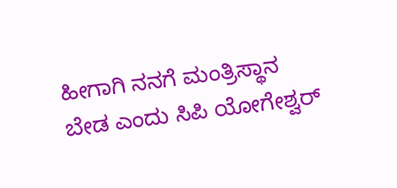ಹೀಗಾಗಿ ನನಗೆ ಮಂತ್ರಿಸ್ಥಾನ ಬೇಡ ಎಂದು ಸಿಪಿ ಯೋಗೇಶ್ವರ್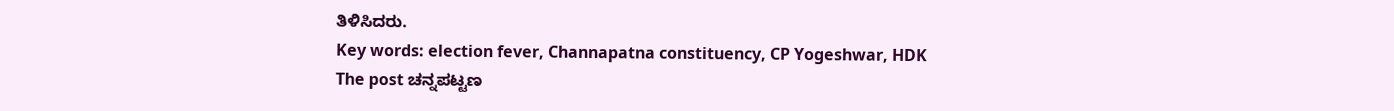ತಿಳಿಸಿದರು.
Key words: election fever, Channapatna constituency, CP Yogeshwar, HDK
The post ಚನ್ನಪಟ್ಟಣ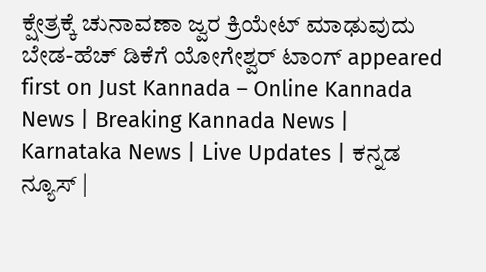ಕ್ಷೇತ್ರಕ್ಕೆ ಚುನಾವಣಾ ಜ್ವರ ಕ್ರಿಯೇಟ್ ಮಾಢುವುದು ಬೇಡ-ಹೆಚ್ ಡಿಕೆಗೆ ಯೋಗೇಶ್ವರ್ ಟಾಂಗ್ appeared first on Just Kannada – Online Kannada News | Breaking Kannada News | Karnataka News | Live Updates | ಕನ್ನಡ ನ್ಯೂಸ್ |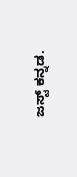ಜಸ್ಟ್ ಕನ್ನಡ.